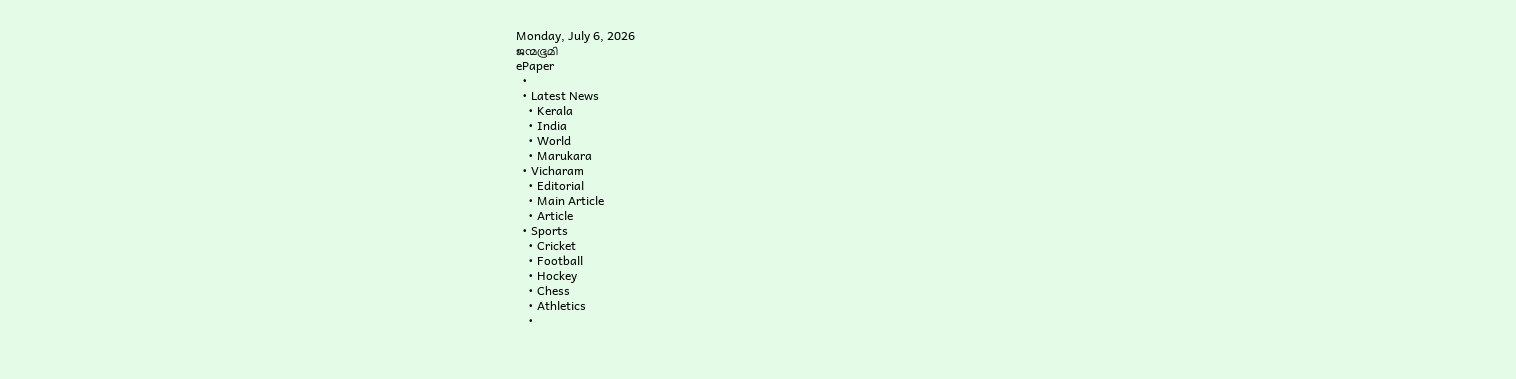Monday, July 6, 2026
ജന്മഭൂമി
ePaper
  •
  • Latest News
    • Kerala
    • India
    • World
    • Marukara
  • Vicharam
    • Editorial
    • Main Article
    • Article
  • Sports
    • Cricket
    • Football
    • Hockey
    • Chess
    • Athletics
    •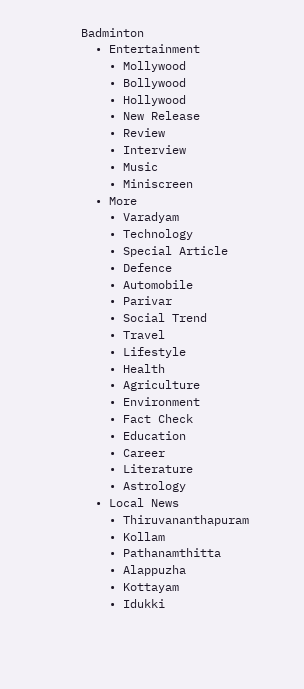Badminton
  • Entertainment
    • Mollywood
    • Bollywood
    • Hollywood
    • New Release
    • Review
    • Interview
    • Music
    • Miniscreen
  • More
    • Varadyam
    • Technology
    • Special Article
    • Defence
    • Automobile
    • Parivar
    • Social Trend
    • Travel
    • Lifestyle
    • Health
    • Agriculture
    • Environment
    • Fact Check
    • Education
    • Career
    • Literature
    • Astrology
  • Local News
    • Thiruvananthapuram
    • Kollam
    • Pathanamthitta
    • Alappuzha
    • Kottayam
    • Idukki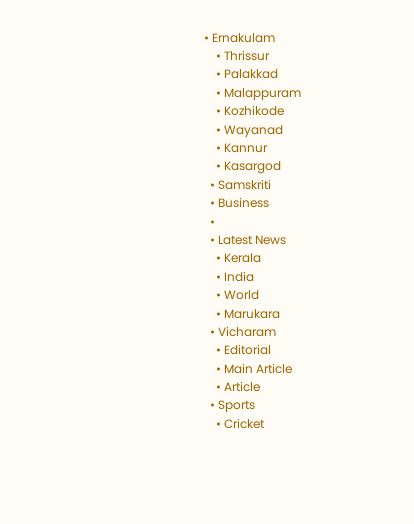• Ernakulam
    • Thrissur
    • Palakkad
    • Malappuram
    • Kozhikode
    • Wayanad
    • Kannur
    • Kasargod
  • Samskriti
  • Business
  •
  • Latest News
    • Kerala
    • India
    • World
    • Marukara
  • Vicharam
    • Editorial
    • Main Article
    • Article
  • Sports
    • Cricket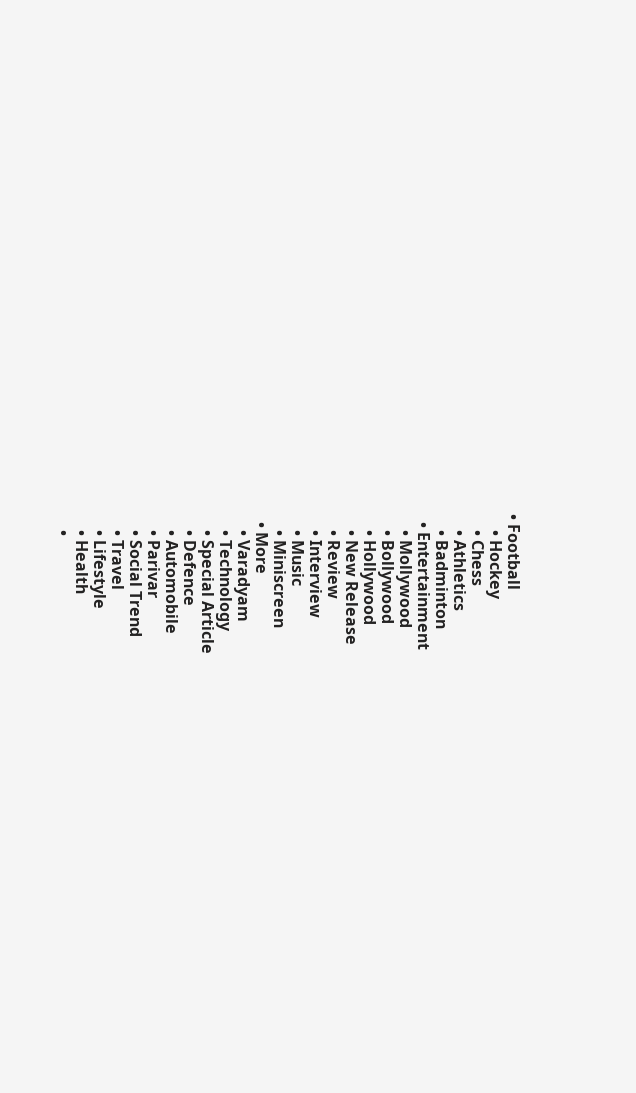• Football
    • Hockey
    • Chess
    • Athletics
    • Badminton
  • Entertainment
    • Mollywood
    • Bollywood
    • Hollywood
    • New Release
    • Review
    • Interview
    • Music
    • Miniscreen
  • More
    • Varadyam
    • Technology
    • Special Article
    • Defence
    • Automobile
    • Parivar
    • Social Trend
    • Travel
    • Lifestyle
    • Health
    •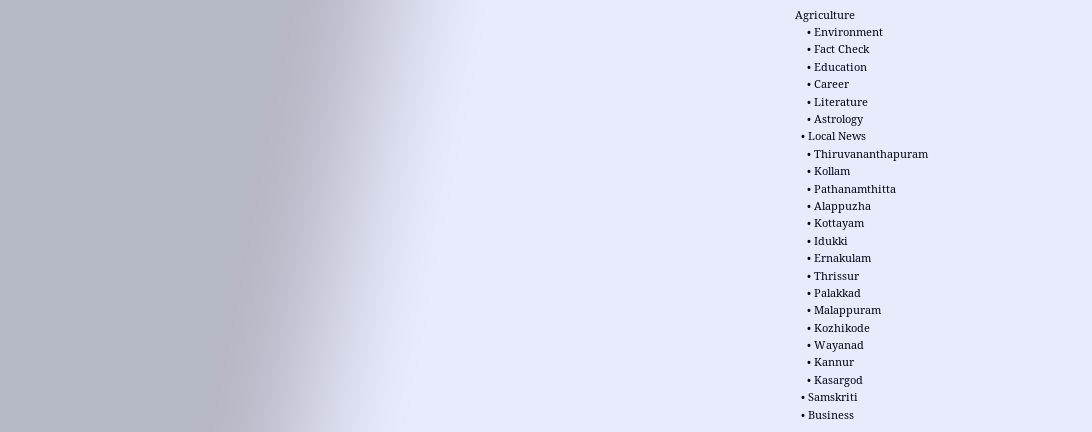Agriculture
    • Environment
    • Fact Check
    • Education
    • Career
    • Literature
    • Astrology
  • Local News
    • Thiruvananthapuram
    • Kollam
    • Pathanamthitta
    • Alappuzha
    • Kottayam
    • Idukki
    • Ernakulam
    • Thrissur
    • Palakkad
    • Malappuram
    • Kozhikode
    • Wayanad
    • Kannur
    • Kasargod
  • Samskriti
  • Business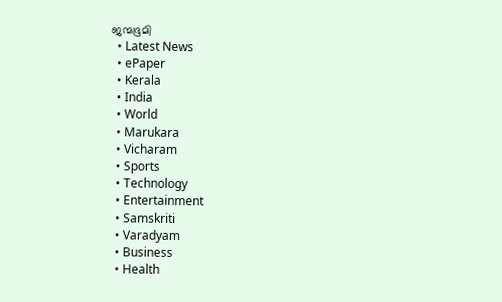ജന്മഭൂമി
  • Latest News
  • ePaper
  • Kerala
  • India
  • World
  • Marukara
  • Vicharam
  • Sports
  • Technology
  • Entertainment
  • Samskriti
  • Varadyam
  • Business
  • Health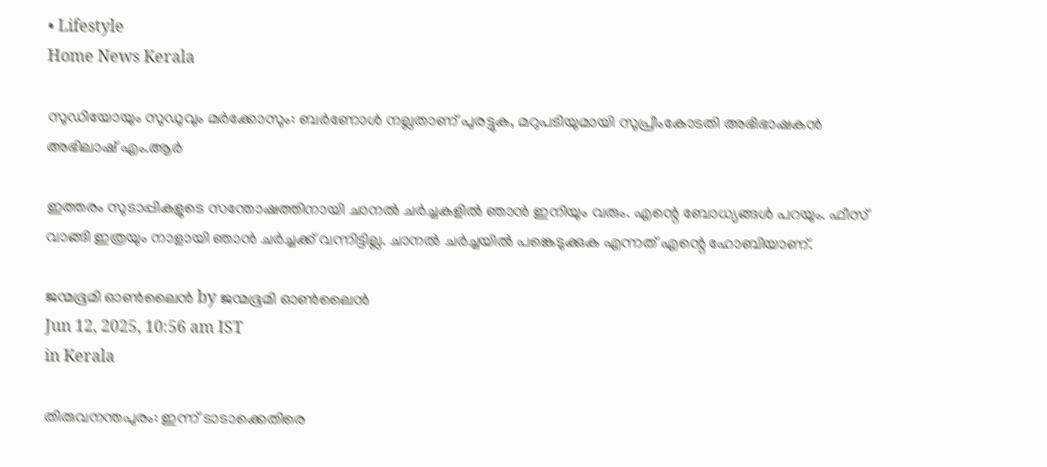• Lifestyle
Home News Kerala

സുഡിയോയും സുഡുവും മർക്കോസും: ബർണോൾ നല്ലതാണ് പുരട്ടുക, മറുപടിയുമായി സുപ്രീംകോടതി അഭിഭാഷകൻ അഭിലാഷ് എം.ആർ

ഇത്തരം സുടാപ്പികളുടെ സന്തോഷത്തിനായി ചാനൽ ചർച്ചകളിൽ ഞാൻ ഇനിയും വരും. എന്റെ ബോധ്യങ്ങൾ പറയും. ഫീസ് വാങ്ങി ഇത്രയും നാളായി ഞാൻ ചർച്ചക്ക് വന്നിട്ടില്ല. ചാനൽ ചർച്ചയിൽ പങ്കെടുക്കുക എന്നത് എന്റെ ഹോബിയാണ്.

ജന്മഭൂമി ഓണ്‍ലൈന്‍ by ജന്മഭൂമി ഓണ്‍ലൈന്‍
Jun 12, 2025, 10:56 am IST
in Kerala

തിരുവനന്തപുരം: ഇന്ന് ടാടാക്കെതിരെ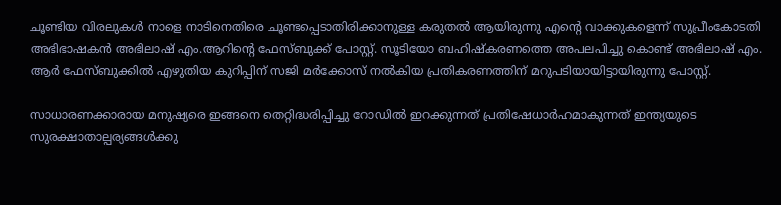ചൂണ്ടിയ വിരലുകൾ നാളെ നാടിനെതിരെ ചൂണ്ടപ്പെടാതിരിക്കാനുള്ള കരുതൽ ആയിരുന്നു എന്റെ വാക്കുകളെന്ന് സുപ്രീംകോടതി അഭിഭാഷകൻ അഭിലാഷ് എം.ആറിന്റെ ഫേസ്ബുക്ക് പോസ്റ്റ്. സൂടിയോ ബഹിഷ്കരണത്തെ അപലപിച്ചു കൊണ്ട് അഭിലാഷ് എം. ആർ ഫേസ്ബുക്കിൽ എഴുതിയ കുറിപ്പിന് സജി മർക്കോസ് നൽകിയ പ്രതികരണത്തിന് മറുപടിയായിട്ടായിരുന്നു പോസ്റ്റ്.

സാധാരണക്കാരായ മനുഷ്യരെ ഇങ്ങനെ തെറ്റിദ്ധരിപ്പിച്ചു റോഡിൽ ഇറക്കുന്നത് പ്രതിഷേധാർഹമാകുന്നത് ഇന്ത്യയുടെ സുരക്ഷാതാല്പര്യങ്ങൾക്കു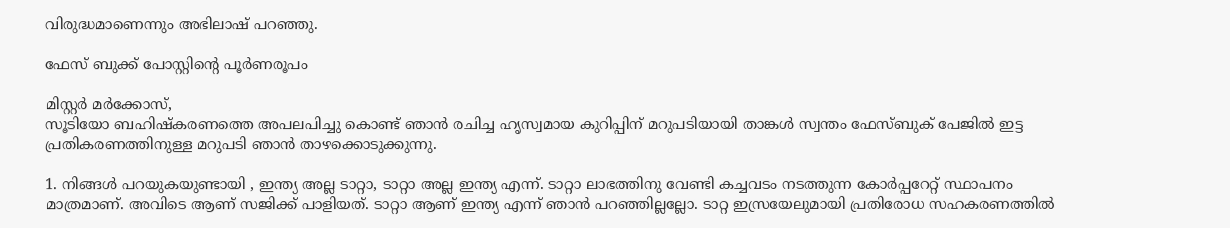വിരുദ്ധമാണെന്നും അഭിലാഷ് പറഞ്ഞു.

ഫേസ് ബുക്ക് പോസ്റ്റിന്റെ പൂർണരൂപം

മിസ്റ്റർ മർക്കോസ്,
സൂടിയോ ബഹിഷ്കരണത്തെ അപലപിച്ചു കൊണ്ട് ഞാൻ രചിച്ച ഹൃസ്വമായ കുറിപ്പിന് മറുപടിയായി താങ്കൾ സ്വന്തം ഫേസ്ബുക് പേജിൽ ഇട്ട പ്രതികരണത്തിനുള്ള മറുപടി ഞാൻ താഴക്കൊടുക്കുന്നു.

1. നിങ്ങൾ പറയുകയുണ്ടായി , ഇന്ത്യ അല്ല ടാറ്റാ, ടാറ്റാ അല്ല ഇന്ത്യ എന്ന്. ടാറ്റാ ലാഭത്തിനു വേണ്ടി കച്ചവടം നടത്തുന്ന കോർപ്പറേറ്റ് സ്ഥാപനം മാത്രമാണ്. അവിടെ ആണ് സജിക്ക് പാളിയത്. ടാറ്റാ ആണ് ഇന്ത്യ എന്ന് ഞാൻ പറഞ്ഞില്ലല്ലോ. ടാറ്റ ഇസ്രയേലുമായി പ്രതിരോധ സഹകരണത്തിൽ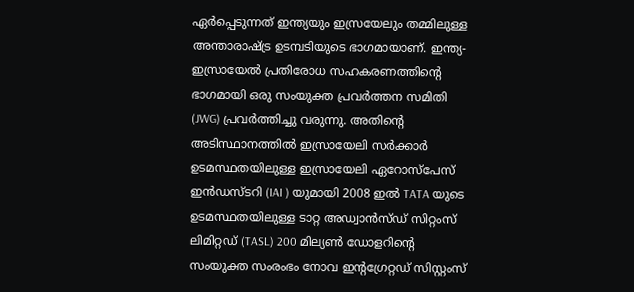ഏർപ്പെടുന്നത് ഇന്ത്യയും ഇസ്രയേലും തമ്മിലുള്ള അന്താരാഷ്‌ട്ര ഉടമ്പടിയുടെ ഭാഗമായാണ്. ഇന്ത്യ-ഇസ്രായേൽ പ്രതിരോധ സഹകരണത്തിന്റെ ഭാഗമായി ഒരു സംയുക്ത പ്രവർത്തന സമിതി (JWG) പ്രവർത്തിച്ചു വരുന്നു. അതിന്റെ അടിസ്ഥാനത്തിൽ ഇസ്രായേലി സർക്കാർ ഉടമസ്ഥതയിലുള്ള ഇസ്രായേലി ഏറോസ്പേസ് ഇൻഡസ്ടറി (IAI ) യുമായി 2008 ഇൽ TATA യുടെ ഉടമസ്ഥതയിലുള്ള ടാറ്റ അഡ്വാൻസ്‌ഡ് സിറ്റംസ്‌ ലിമിറ്റഡ് (TASL) 200 മില്യൺ ഡോളറിന്റെ സംയുക്ത സംരംഭം നോവ ഇന്റഗ്രേറ്റഡ് സിസ്റ്റംസ്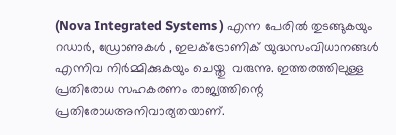(Nova Integrated Systems ) എന്ന പേരിൽ തുടങ്ങുകയും റഡാർ, ഡ്രോണുകൾ , ഇലക്ട്രോണിക് യുദ്ധസംവിധാനങ്ങൾ എന്നിവ നിർമ്മിക്കുകയും ചെയ്തു ‌ വരുന്നു. ഇത്തരത്തിലുള്ള പ്രതിരോധ സഹകരണം രാജ്യത്തിന്റെ പ്രതിരോധഅനിവാര്യതയാണ്.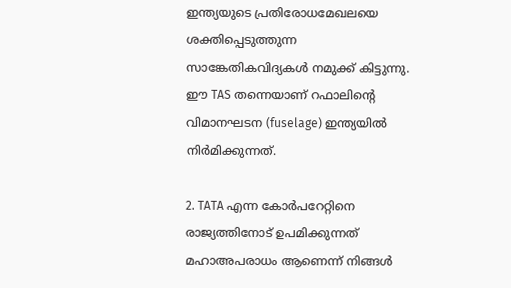ഇന്ത്യയുടെ പ്രതിരോധമേഖലയെ ശക്തിപ്പെടുത്തുന്ന സാങ്കേതികവിദ്യകൾ നമുക്ക് കിട്ടുന്നു. ഈ TAS തന്നെയാണ് റഫാലിന്റെ വിമാനഘടന (fuselage) ഇന്ത്യയിൽ നിർമിക്കുന്നത്.

2. TATA എന്ന കോർപറേറ്റിനെ രാജ്യത്തിനോട് ഉപമിക്കുന്നത് മഹാഅപരാധം ആണെന്ന് നിങ്ങൾ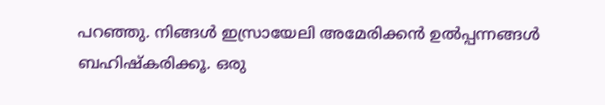പറഞ്ഞു. നിങ്ങൾ ഇസ്രായേലി അമേരിക്കൻ ഉൽപ്പന്നങ്ങൾ ബഹിഷ്‌കരിക്കൂ. ഒരു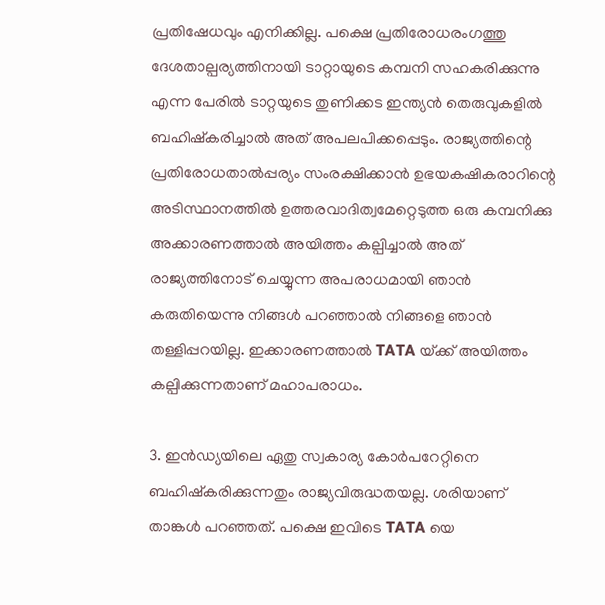പ്രതിഷേധവും എനിക്കില്ല. പക്ഷെ പ്രതിരോധരംഗത്തു ദേശതാല്പര്യത്തിനായി ടാറ്റായുടെ കമ്പനി സഹകരിക്കുന്നു എന്ന പേരിൽ ടാറ്റയുടെ തുണിക്കട ഇന്ത്യൻ തെരുവുകളിൽ ബഹിഷ്കരിച്ചാൽ അത് അപലപിക്കപ്പെടും. രാജ്യത്തിന്റെ പ്രതിരോധതാൽപ്പര്യം സംരക്ഷിക്കാൻ ഉഭയകഷികരാറിന്റെ അടിസ്ഥാനത്തിൽ ഉത്തരവാദിത്വമേറ്റെടുത്ത ഒരു കമ്പനിക്കു അക്കാരണത്താൽ അയിത്തം കല്പിച്ചാൽ അത് രാജ്യത്തിനോട് ചെയ്യുന്ന അപരാധമായി ഞാൻ കരുതിയെന്നു നിങ്ങൾ പറഞ്ഞാൽ നിങ്ങളെ ഞാൻ തള്ളിപ്പറയില്ല. ഇക്കാരണത്താൽ TATA യ്‌ക്ക് അയിത്തം കല്പിക്കുന്നതാണ് മഹാപരാധം.

3. ഇൻഡ്യയിലെ ഏതു സ്വകാര്യ കോർപറേറ്റിനെ ബഹിഷ്കരിക്കുന്നതും രാജ്യവിരുദ്ധതയല്ല. ശരിയാണ് താങ്കൾ പറഞ്ഞത്. പക്ഷെ ഇവിടെ TATA യെ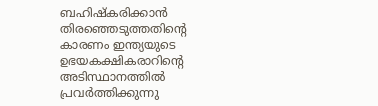ബഹിഷ്കരിക്കാൻ തിരഞ്ഞെടുത്തതിന്റെ കാരണം ഇന്ത്യയുടെ ഉഭയകക്ഷികരാറിന്റെ അടിസ്ഥാനത്തിൽ പ്രവർത്തിക്കുന്നു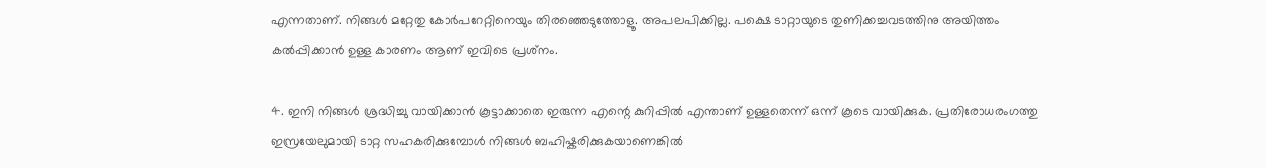എന്നതാണ്. നിങ്ങൾ മറ്റേതു കോർപറേറ്റിനെയും തിരഞ്ഞെടുത്തോളൂ. അപലപിക്കില്ല. പക്ഷെ ടാറ്റായുടെ തുണിക്കച്ചവടത്തിനു അയിത്തം കൽപ്പിക്കാൻ ഉള്ള കാരണം ആണ് ഇവിടെ പ്രശ്‌നം.

4. ഇനി നിങ്ങൾ ശ്രദ്ധിച്ചു വായിക്കാൻ കൂട്ടാക്കാതെ ഇരുന്ന എന്റെ കുറിപ്പിൽ എന്താണ് ഉള്ളതെന്ന് ഒന്ന് കൂടെ വായിക്കുക. പ്രതിരോധരംഗത്തു ഇസ്രയേലുമായി ടാറ്റ സഹകരിക്കുമ്പോൾ നിങ്ങൾ ബഹിഷ്കരിക്കുകയാണെങ്കിൽ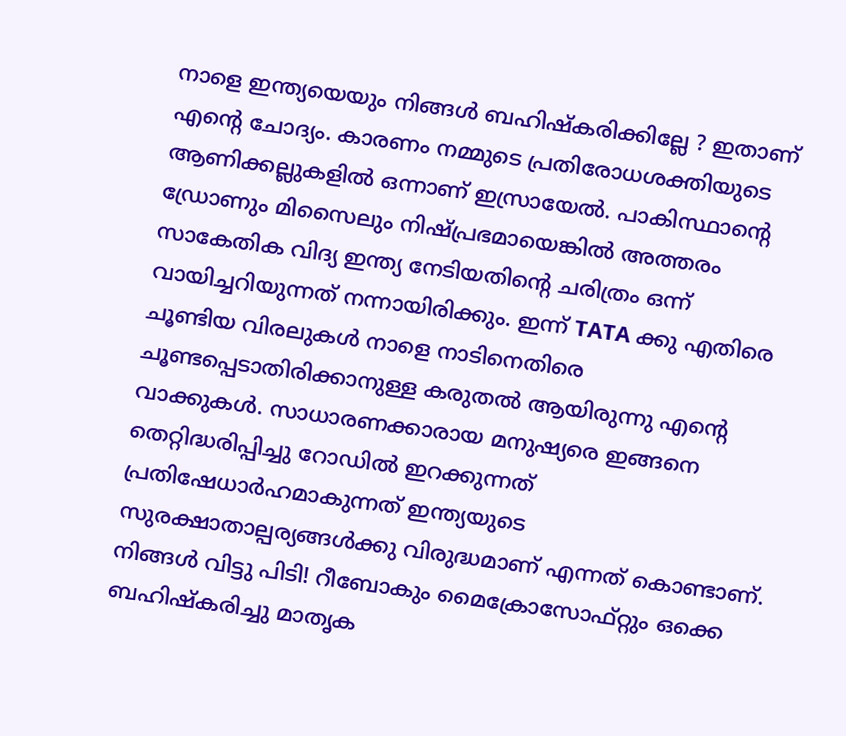നാളെ ഇന്ത്യയെയും നിങ്ങൾ ബഹിഷ്കരിക്കില്ലേ ? ഇതാണ് എന്റെ ചോദ്യം. കാരണം നമ്മുടെ പ്രതിരോധശക്തിയുടെ ആണിക്കല്ലുകളിൽ ഒന്നാണ് ഇസ്രായേൽ. പാകിസ്ഥാന്റെ ഡ്രോണും മിസൈലും നിഷ്പ്രഭമായെങ്കിൽ അത്തരം സാകേതിക വിദ്യ ഇന്ത്യ നേടിയതിന്റെ ചരിത്രം ഒന്ന് വായിച്ചറിയുന്നത് നന്നായിരിക്കും. ഇന്ന് TATA ക്കു എതിരെ ചൂണ്ടിയ വിരലുകൾ നാളെ നാടിനെതിരെ ചൂണ്ടപ്പെടാതിരിക്കാനുള്ള കരുതൽ ആയിരുന്നു എന്റെ വാക്കുകൾ. സാധാരണക്കാരായ മനുഷ്യരെ ഇങ്ങനെ തെറ്റിദ്ധരിപ്പിച്ചു റോഡിൽ ഇറക്കുന്നത് പ്രതിഷേധാർഹമാകുന്നത് ഇന്ത്യയുടെ സുരക്ഷാതാല്പര്യങ്ങൾക്കു വിരുദ്ധമാണ് എന്നത് കൊണ്ടാണ്‌. നിങ്ങൾ വിട്ടു പിടി! റീബോകും മൈക്രോസോഫ്റ്റും ഒക്കെ ബഹിഷ്കരിച്ചു മാതൃക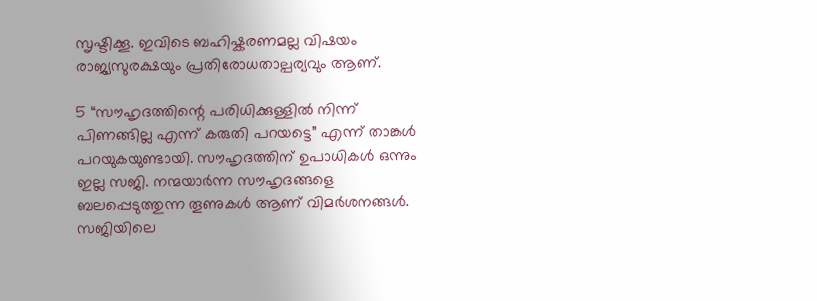സൃഷ്ടിക്കൂ. ഇവിടെ ബഹിഷ്കരണമല്ല വിഷയം രാജ്യസുരക്ഷയും പ്രതിരോധതാല്പര്യവും ആണ്.

5 “സൗഹൃദത്തിന്റെ പരിധിക്കുള്ളിൽ നിന്ന് പിണങ്ങില്ല എന്ന് കരുതി പറയട്ടെ” എന്ന് താങ്കൾ പറയുകയുണ്ടായി. സൗഹൃദത്തിന് ഉപാധികൾ ഒന്നും ഇല്ല സജി. നന്മയാർന്ന സൗഹൃദങ്ങളെ ബലപ്പെടുത്തുന്ന തൂണുകൾ ആണ് വിമർശനങ്ങൾ. സജിയിലെ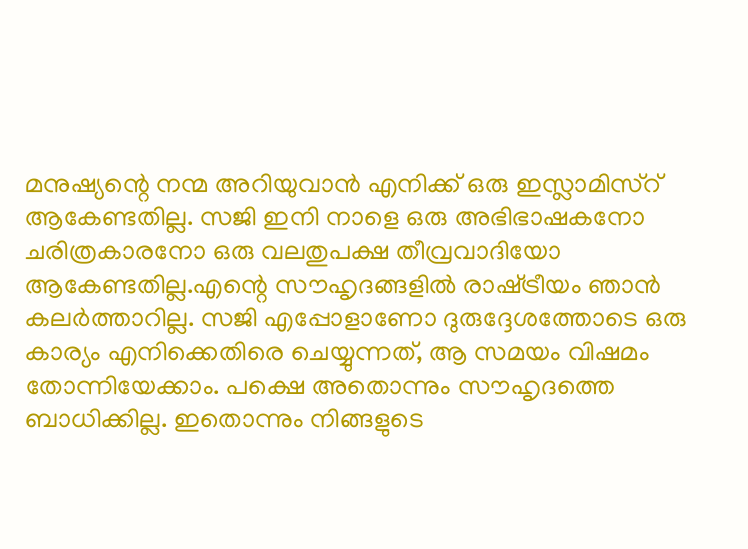മനുഷ്യന്റെ നന്മ അറിയുവാൻ എനിക്ക് ഒരു ഇസ്ലാമിസ്റ് ആകേണ്ടതില്ല. സജി ഇനി നാളെ ഒരു അഭിഭാഷകനോ ചരിത്രകാരനോ ഒരു വലതുപക്ഷ തീവ്രവാദിയോ ആകേണ്ടതില്ല.എന്റെ സൗഹൃദങ്ങളിൽ രാഷ്‌ട്രീയം ഞാൻ കലർത്താറില്ല. സജി എപ്പോളാണോ ദുരുദ്ദേശത്തോടെ ഒരു കാര്യം എനിക്കെതിരെ ചെയ്യുന്നത്, ആ സമയം വിഷമം തോന്നിയേക്കാം. പക്ഷെ അതൊന്നും സൗഹൃദത്തെ ബാധിക്കില്ല. ഇതൊന്നും നിങ്ങളുടെ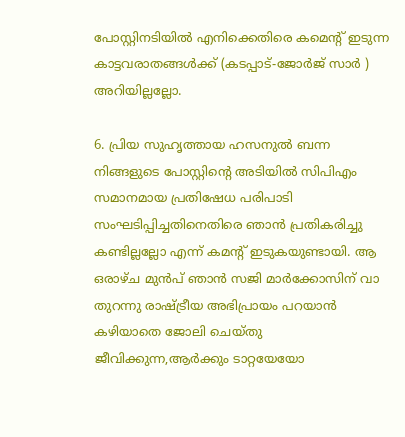പോസ്റ്റിനടിയിൽ എനിക്കെതിരെ കമെന്റ് ഇടുന്ന കാട്ടവരാതങ്ങൾക്ക് (കടപ്പാട്-ജോർജ് സാർ ) അറിയില്ലല്ലോ.

6. പ്രിയ സുഹൃത്തായ ഹസനുൽ ബന്ന നിങ്ങളുടെ പോസ്റ്റിന്റെ അടിയിൽ സിപിഎം സമാനമായ പ്രതിഷേധ പരിപാടി സംഘടിപ്പിച്ചതിനെതിരെ ഞാൻ പ്രതികരിച്ചു കണ്ടില്ലല്ലോ എന്ന് കമന്റ് ഇടുകയുണ്ടായി. ആ ഒരാഴ്ച മുൻപ് ഞാൻ സജി മാർക്കോസിന് വാ തുറന്നു രാഷ്‌ട്രീയ അഭിപ്രായം പറയാൻ കഴിയാതെ ജോലി ചെയ്തു ജീവിക്കുന്ന,ആർക്കും ടാറ്റയേയോ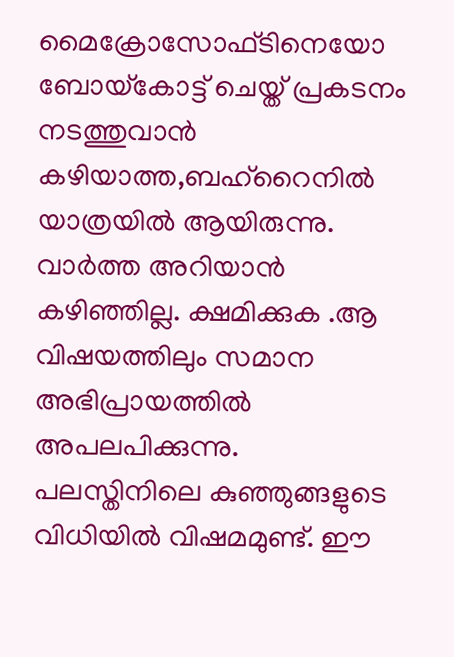മൈക്രോസോഫ്ടിനെയോ ബോയ്‌കോട്ട് ചെയ്ത് പ്രകടനം നടത്തുവാൻ കഴിയാത്ത,ബഹ്റൈനിൽ യാത്രയിൽ ആയിരുന്നു. വാർത്ത അറിയാൻ കഴിഞ്ഞില്ല. ക്ഷമിക്കുക .ആ വിഷയത്തിലും സമാന അഭിപ്രായത്തിൽ അപലപിക്കുന്നു. പലസ്തിനിലെ കുഞ്ഞുങ്ങളുടെ വിധിയിൽ വിഷമമുണ്ട്. ഈ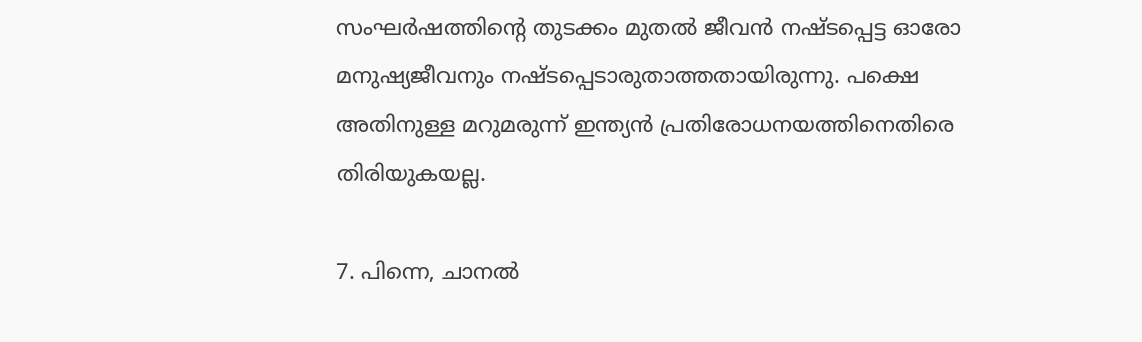സംഘർഷത്തിന്റെ തുടക്കം മുതൽ ജീവൻ നഷ്ടപ്പെട്ട ഓരോ മനുഷ്യജീവനും നഷ്ടപ്പെടാരുതാത്തതായിരുന്നു. പക്ഷെ അതിനുള്ള മറുമരുന്ന് ഇന്ത്യൻ പ്രതിരോധനയത്തിനെതിരെ തിരിയുകയല്ല.

7. പിന്നെ, ചാനൽ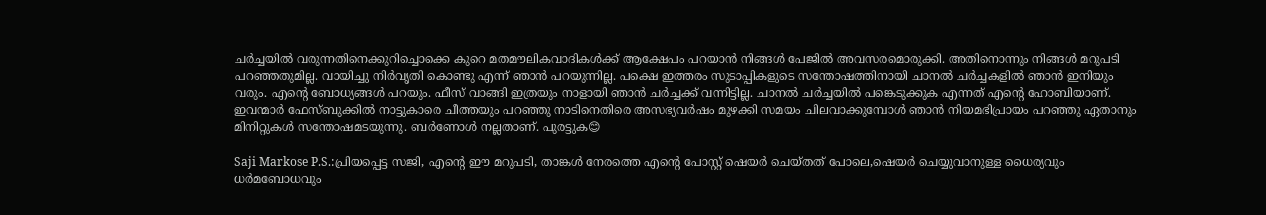ചർച്ചയിൽ വരുന്നതിനെക്കുറിച്ചൊക്കെ കുറെ മതമൗലികവാദികൾക്ക് ആക്ഷേപം പറയാൻ നിങ്ങൾ പേജിൽ അവസരമൊരുക്കി. അതിനൊന്നും നിങ്ങൾ മറുപടി പറഞ്ഞതുമില്ല. വായിച്ചു നിർവൃതി കൊണ്ടു എന്ന് ഞാൻ പറയുന്നില്ല. പക്ഷെ ഇത്തരം സുടാപ്പികളുടെ സന്തോഷത്തിനായി ചാനൽ ചർച്ചകളിൽ ഞാൻ ഇനിയും വരും. എന്റെ ബോധ്യങ്ങൾ പറയും. ഫീസ് വാങ്ങി ഇത്രയും നാളായി ഞാൻ ചർച്ചക്ക് വന്നിട്ടില്ല. ചാനൽ ചർച്ചയിൽ പങ്കെടുക്കുക എന്നത് എന്റെ ഹോബിയാണ്. ഇവന്മാർ ഫേസ്ബുക്കിൽ നാട്ടുകാരെ ചീത്തയും പറഞ്ഞു നാടിനെതിരെ അസഭ്യവർഷം മുഴക്കി സമയം ചിലവാക്കുമ്പോൾ ഞാൻ നിയമഭിപ്രായം പറഞ്ഞു ഏതാനും മിനിറ്റുകൾ സന്തോഷമടയുന്നു. ബർണോൾ നല്ലതാണ്. പുരട്ടുക😊

Saji Markose P.S.:പ്രിയപ്പെട്ട സജി, എന്റെ ഈ മറുപടി, താങ്കൾ നേരത്തെ എന്റെ പോസ്റ്റ് ഷെയർ ചെയ്തത് പോലെ,ഷെയർ ചെയ്യുവാനുള്ള ധൈര്യവും ധർമബോധവും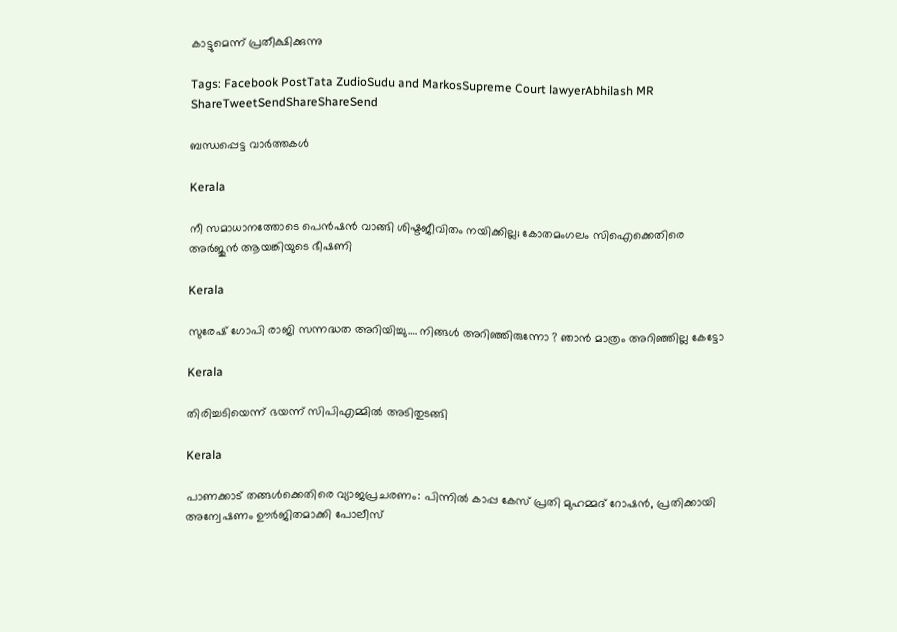കാട്ടുമെന്ന് പ്രതീക്ഷിക്കുന്നു

Tags: Facebook PostTata ZudioSudu and MarkosSupreme Court lawyerAbhilash MR
ShareTweetSendShareShareSend

ബന്ധപ്പെട്ട വാര്‍ത്തകള്‍

Kerala

നീ സമാധാനത്തോടെ പെൻഷൻ വാങ്ങി ശിഷ്ടജീവിതം നയിക്കില്ല; കോതമംഗലം സിഐക്കെതിരെ അർജുൻ ആയങ്കിയുടെ ഭീഷണി

Kerala

സുരേഷ് ഗോപി രാജി സന്നദ്ധത അറിയിച്ചു…. നിങ്ങള്‍ അറിഞ്ഞിരുന്നോ ? ഞാന്‍ മാത്രം അറിഞ്ഞില്ല കേട്ടോ

Kerala

തിരിച്ചടിയെന്ന് ഭയന്ന് സിപിഎമ്മില്‍ അടിതുടങ്ങി

Kerala

പാണക്കാട് തങ്ങൾക്കെതിരെ വ്യാജപ്രചരണം: പിന്നിൽ കാപ്പ കേസ് പ്രതി മുഹമ്മദ് റോഷൻ, പ്രതിക്കായി അന്വേഷണം ഊർജിതമാക്കി പോലീസ്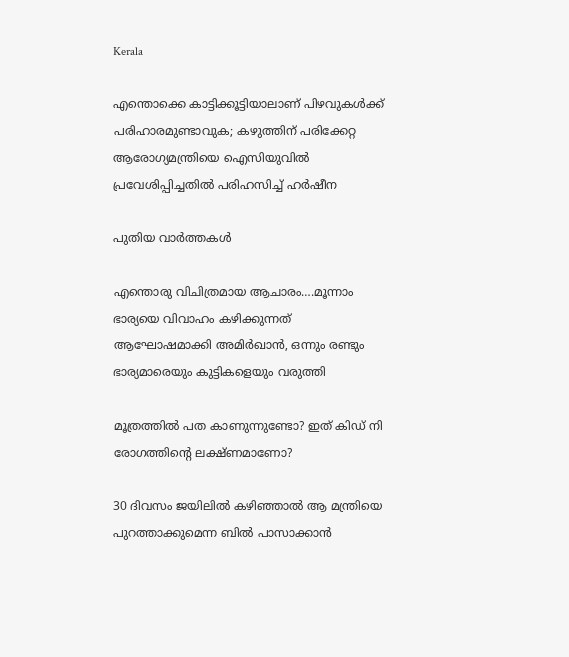Kerala

എന്തൊക്കെ കാട്ടിക്കൂട്ടിയാലാണ് പിഴവുകൾക്ക് പരിഹാരമുണ്ടാവുക; കഴുത്തിന് പരിക്കേറ്റ ആരോഗ്യമന്ത്രിയെ ഐസിയുവിൽ പ്രവേശിപ്പിച്ചതിൽ പരിഹസിച്ച് ഹർഷീന

പുതിയ വാര്‍ത്തകള്‍

എന്തൊരു വിചിത്രമായ ആചാരം….മൂന്നാം ഭാര്യയെ വിവാഹം കഴിക്കുന്നത് ആഘോഷമാക്കി അമിര്‍ഖാന്‍, ഒന്നും രണ്ടും ഭാര്യമാരെയും കുട്ടികളെയും വരുത്തി

മൂത്രത്തില്‍ പത കാണുന്നുണ്ടോ? ഇത് കിഡ് നി രോഗത്തിന്റെ ലക്ഷ്ണമാണോ?

30 ദിവസം ജയിലില്‍ കഴിഞ്ഞാല്‍ ആ മന്ത്രിയെ പുറത്താക്കുമെന്ന ബില്‍ പാസാക്കാന്‍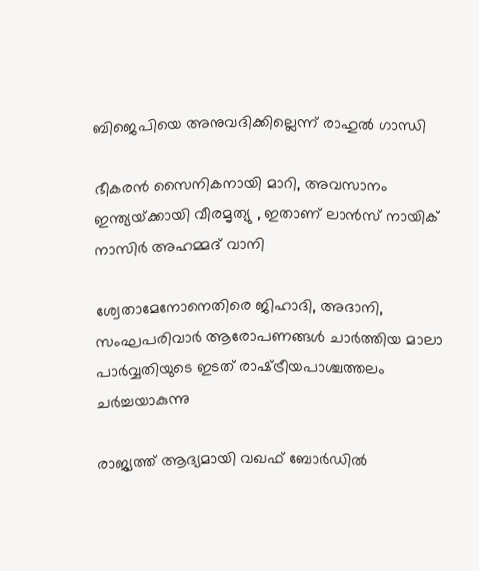ബിജെപിയെ അനുവദിക്കില്ലെന്ന് രാഹുല്‍ ഗാന്ധി

ഭീകരന്‍ സൈനികനായി മാറി, അവസാനം ഇന്ത്യയ്‌ക്കായി വീരമൃത്യു , ഇതാണ് ലാന്‍സ് നായിക് നാസിര്‍ അഹമ്മദ് വാനി

ശ്വേതാമേനോനെതിരെ ജിഹാദി, അദാനി, സംഘപരിവാര്‍ ആരോപണങ്ങള്‍ ചാര്‍ത്തിയ മാലാ പാര്‍വ്വതിയുടെ ഇടത് രാഷ്‌ട്രീയപാശ്ചത്തലം ചര്‍ച്ചയാകുന്നു

രാജ്യത്ത് ആദ്യമായി വഖഫ് ബോർഡിൽ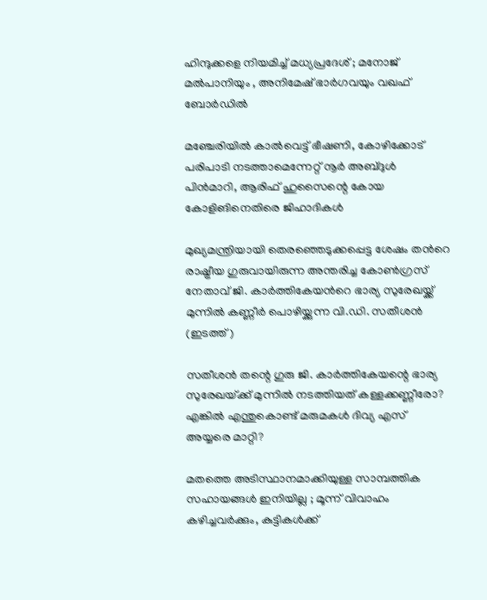ഹിന്ദുക്കളെ നിയമിച്ച് മധ്യപ്രദേശ് ; മനോജ് മൽപാനിയും , അനിമേഷ് ഭാർഗവയും വഖഫ് ബോർഡിൽ

മഞ്ചേരിയില്‍ കാല്‍വെട്ട് ഭീഷണി, കോഴിക്കോട് പരിപാടി നടത്താമെന്നേറ്റ് നൂര്‍ അബ്ദുള്‍ പിന്‍മാറി, ആരിഫ് ഹുസൈന്റെ കോയ കോളിങിനെതിരെ ജിഹാദികള്‍

മുഖ്യമന്ത്രിയായി തെരഞ്ഞെടുക്കപ്പെട്ട ശേഷം തന്‍റെ രാഷ്ട്രീയ ഗുരുവായിരുന്ന അന്തരിച്ച കോണ്‍ഗ്രസ് നേതാവ് ജി. കാര്‍ത്തികേയന്‍റെ ഭാര്യ സുരേഖയ്ക്ക് മുന്നില്‍ കണ്ണീര്‍ പൊഴിയ്ക്കുന്ന വി.ഡി. സതീശന്‍ (ഇടത്ത്)

സതീശന്‍ തന്റെ ഗുരു ജി. കാര്‍ത്തികേയന്റെ ഭാര്യ സുരേഖയ്‌ക്ക് മുന്നില്‍ നടത്തിയത് കള്ളക്കണ്ണീരോ? എങ്കില്‍ എന്തുകൊണ്ട് മരുമകള്‍ ദിവ്യ എസ് അയ്യരെ മാറ്റി?

മതത്തെ അടിസ്ഥാനമാക്കിയുള്ള സാമ്പത്തിക സഹായങ്ങൾ ഇനിയില്ല ; മൂന്ന് വിവാഹം കഴിച്ചവർക്കും, കുട്ടികൾക്ക്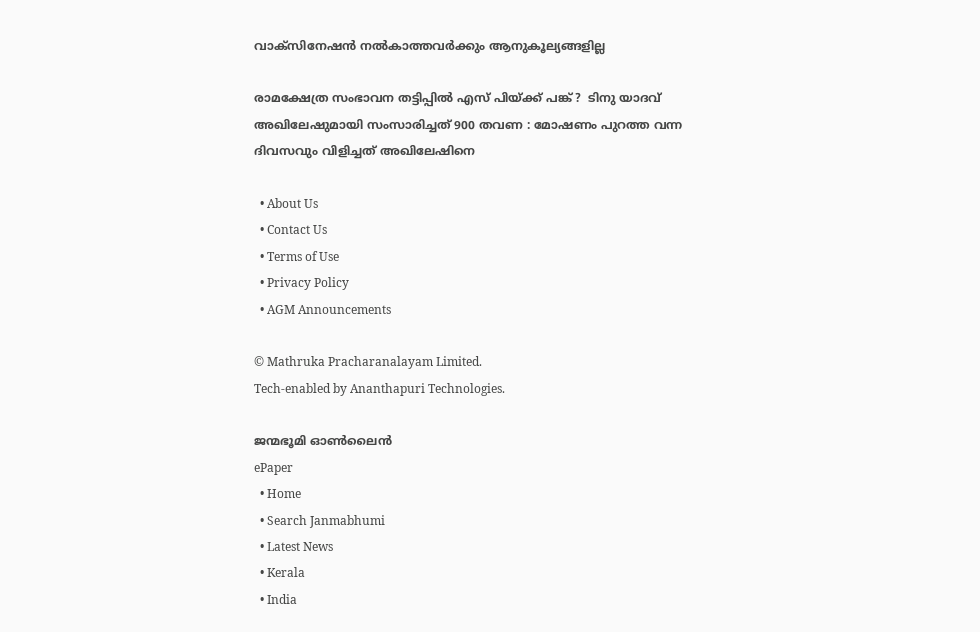വാക്സിനേഷൻ നൽകാത്തവർക്കും ആനുകൂല്യങ്ങളില്ല

രാമക്ഷേത്ര സംഭാവന തട്ടിപ്പിൽ എസ് പിയ്‌ക്ക് പങ്ക് ?  ടിനു യാദവ് അഖിലേഷുമായി സംസാരിച്ചത് 900 തവണ : മോഷണം പുറത്ത വന്ന ദിവസവും വിളിച്ചത് അഖിലേഷിനെ

  • About Us
  • Contact Us
  • Terms of Use
  • Privacy Policy
  • AGM Announcements

© Mathruka Pracharanalayam Limited.
Tech-enabled by Ananthapuri Technologies.

ജന്മഭൂമി ഓണ്‍ലൈന്‍
ePaper
  • Home
  • Search Janmabhumi
  • Latest News
  • Kerala
  • India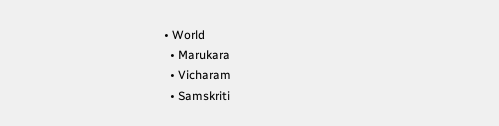• World
  • Marukara
  • Vicharam
  • Samskriti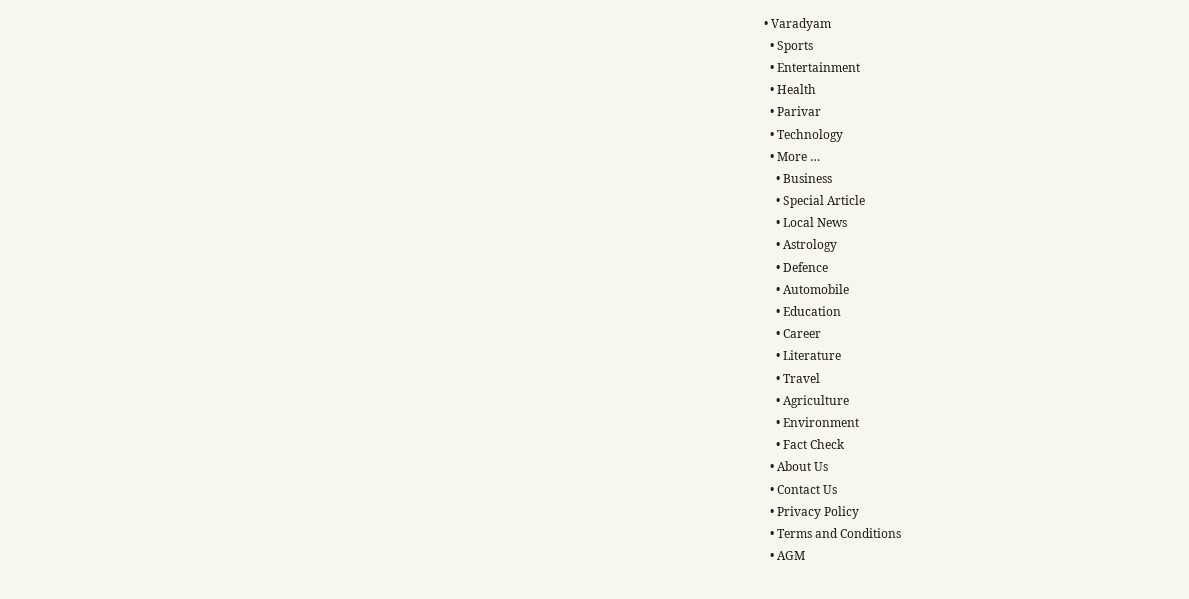• Varadyam
  • Sports
  • Entertainment
  • Health
  • Parivar
  • Technology
  • More …
    • Business
    • Special Article
    • Local News
    • Astrology
    • Defence
    • Automobile
    • Education
    • Career
    • Literature
    • Travel
    • Agriculture
    • Environment
    • Fact Check
  • About Us
  • Contact Us
  • Privacy Policy
  • Terms and Conditions
  • AGM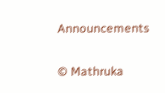Announcements

© Mathruka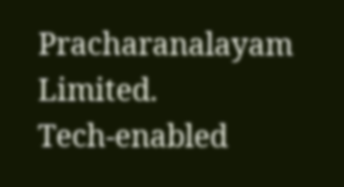Pracharanalayam Limited.
Tech-enabled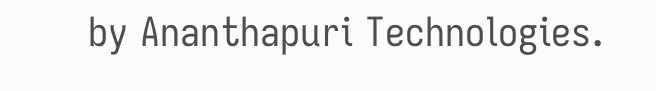by Ananthapuri Technologies.